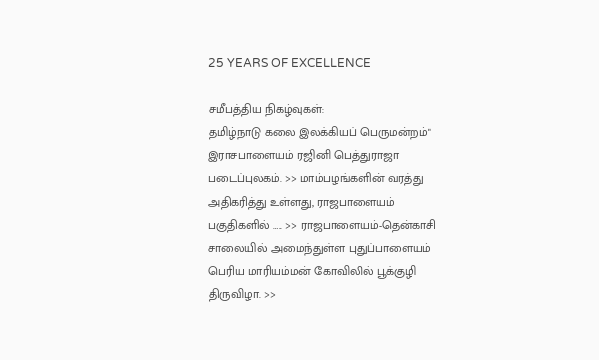25 YEARS OF EXCELLENCE

சமீபத்திய நிகழ்வுகள்:
தமிழ்நாடு கலை இலக்கியப் பெருமன்றம்" இராசபாளையம் ரஜினி பெத்துராஜா படைப்புலகம். >> மாம்பழங்களின் வரத்து அதிகரித்து உள்ளது, ராஜபாளையம் பகுதிகளில் ….. >> ராஜபாளையம்-தென்காசி சாலையில் அமைந்துள்ள புதுப்பாளையம் பெரிய மாரியம்மன் கோவிலில் பூக்குழி திருவிழா. >>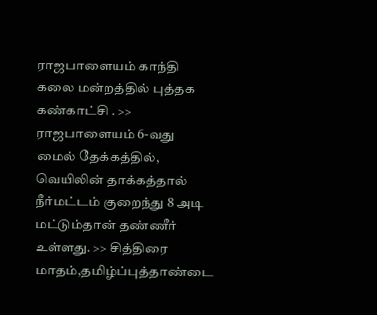ராஜபாளையம் காந்தி கலை மன்றத்தில் புத்தக கண்காட்சி . >> ராஜபாளையம் 6-வது மைல் தேக்கத்தில், வெயிலின் தாக்கத்தால் நீர்மட்டம் குறைந்து 8 அடி மட்டும்தான் தண்ணீர் உள்ளது. >> சித்திரை மாதம்,தமிழ்ப்புத்தாண்டை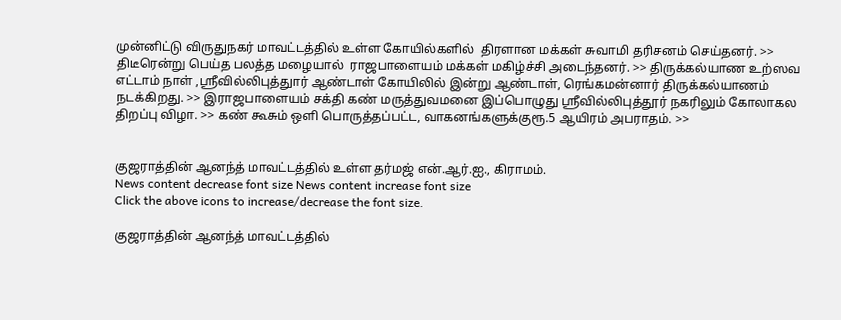முன்னிட்டு விருதுநகர் மாவட்டத்தில் உள்ள கோயில்களில்  திரளான மக்கள் சுவாமி தரிசனம் செய்தனர். >> திடீரென்று பெய்த பலத்த மழையால்  ராஜபாளையம் மக்கள் மகிழ்ச்சி அடைந்தனர். >> திருக்கல்யாண உற்ஸவ எட்டாம் நாள் ,ஸ்ரீவில்லிபுத்துார் ஆண்டாள் கோயிலில் இன்று ஆண்டாள், ரெங்கமன்னார் திருக்கல்யாணம் நடக்கிறது. >> இராஜபாளையம் சக்தி கண் மருத்துவமனை இப்பொழுது ஸ்ரீவில்லிபுத்தூர் நகரிலும் கோலாகல திறப்பு விழா. >> கண் கூசும் ஒளி பொருத்தப்பட்ட, வாகனங்களுக்குரூ.5 ஆயிரம் அபராதம். >>


குஜராத்தின் ஆனந்த் மாவட்டத்தில் உள்ள தர்மஜ் என்.ஆர்.ஐ., கிராமம்.
News content decrease font size News content increase font size
Click the above icons to increase/decrease the font size.

குஜராத்தின் ஆனந்த் மாவட்டத்தில்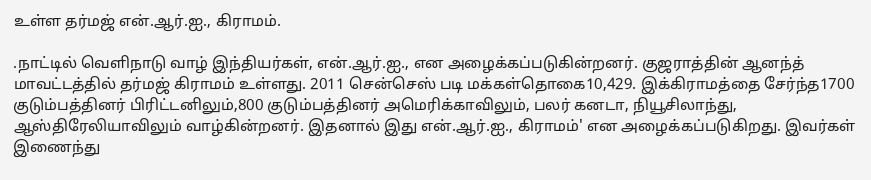உள்ள தர்மஜ் என்.ஆர்.ஐ., கிராமம்.

.நாட்டில் வெளிநாடு வாழ் இந்தியர்கள், என்.ஆர்.ஐ., என அழைக்கப்படுகின்றனர். குஜராத்தின் ஆனந்த் மாவட்டத்தில் தர்மஜ் கிராமம் உள்ளது. 2011 சென்செஸ் படி மக்கள்தொகை10,429. இக்கிராமத்தை சேர்ந்த1700 குடும்பத்தினர் பிரிட்டனிலும்,800 குடும்பத்தினர் அமெரிக்காவிலும், பலர் கனடா, நியூசிலாந்து, ஆஸ்திரேலியாவிலும் வாழ்கின்றனர். இதனால் இது என்.ஆர்.ஐ., கிராமம்' என அழைக்கப்படுகிறது. இவர்கள் இணைந்து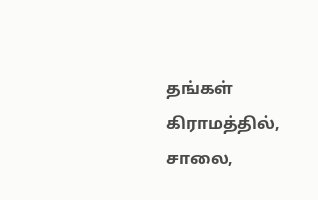தங்கள் கிராமத்தில், சாலை,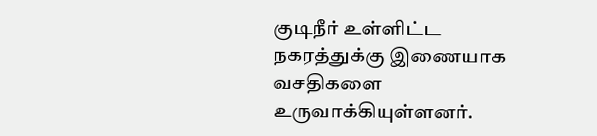குடிநீர் உள்ளிட்ட நகரத்துக்கு இணையாக வசதிகளை உருவாக்கியுள்ளனர்.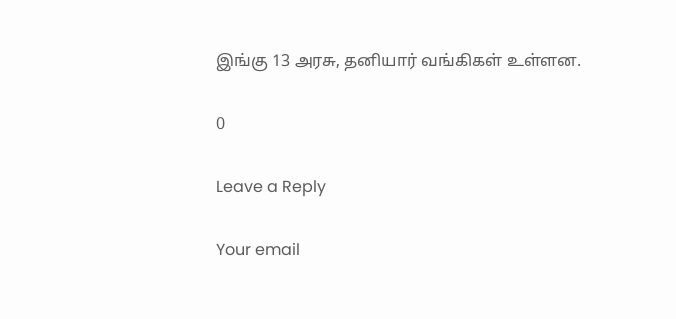இங்கு 13 அரசு, தனியார் வங்கிகள் உள்ளன.

0

Leave a Reply

Your email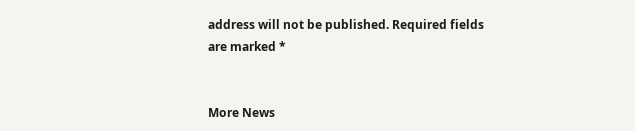address will not be published. Required fields are marked *


More News